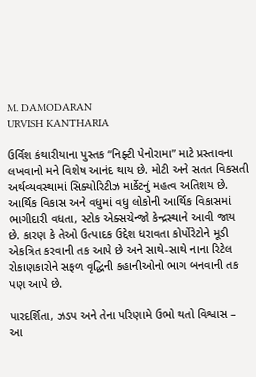M. DAMODARAN
URVISH KANTHARIA

ઉર્વિશ કંથારીયાના પુસ્તક “નિફ્ટી પેનોરામા” માટે પ્રસ્તાવના લખવાનો મને વિશેષ આનંદ થાય છે. મોટી અને સતત વિકસતી અર્થવ્યવસ્થામાં સિક્યોરિટીઝ માર્કેટનું મહત્વ અતિશય છે. આર્થિક વિકાસ અને વધુમાં વધુ લોકોની આર્થિક વિકાસમાં ભાગીદારી વધતા, સ્ટોક એક્સચેન્જો કેન્દ્રસ્થાને આવી જાય છે. કારણ કે તેઓ ઉત્પાદક ઉદ્દેશ ધરાવતા કોર્પોરેટોને મૂડી એકત્રિત કરવાની તક આપે છે અને સાથે-સાથે નાના રિટેલ રોકાણકારોને સફળ વૃદ્ધિની કહાનીઓનો ભાગ બનવાની તક પણ આપે છે.

પારદર્શિતા, ઝડપ અને તેના પરિણામે ઉભો થતો વિશ્વાસ – આ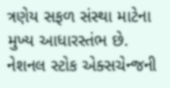ત્રણેય સફળ સંસ્થા માટેના મુખ્ય આધારસ્તંભ છે. નેશનલ સ્ટોક એક્સચેન્જની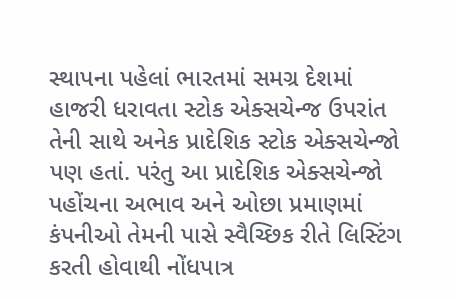સ્થાપના પહેલાં ભારતમાં સમગ્ર દેશમાં હાજરી ધરાવતા સ્ટોક એક્સચેન્જ ઉપરાંત તેની સાથે અનેક પ્રાદેશિક સ્ટોક એક્સચેન્જો પણ હતાં. પરંતુ આ પ્રાદેશિક એક્સચેન્જો પહોંચના અભાવ અને ઓછા પ્રમાણમાં કંપનીઓ તેમની પાસે સ્વૈચ્છિક રીતે લિસ્ટિંગ કરતી હોવાથી નોંધપાત્ર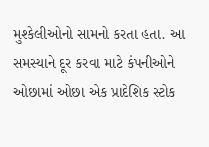મુશ્કેલીઓનો સામનો કરતા હતા. આ સમસ્યાને દૂર કરવા માટે કંપનીઓને ઓછામાં ઓછા એક પ્રાદેશિક સ્ટોક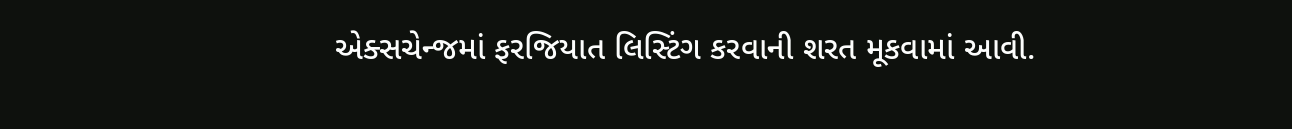એક્સચેન્જમાં ફરજિયાત લિસ્ટિંગ કરવાની શરત મૂકવામાં આવી.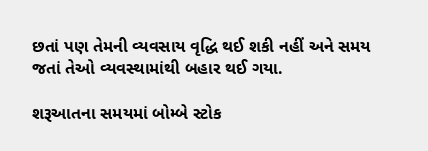છતાં પણ તેમની વ્યવસાય વૃદ્ધિ થઈ શકી નહીં અને સમય જતાં તેઓ વ્યવસ્થામાંથી બહાર થઈ ગયા.

શરૂઆતના સમયમાં બોમ્બે સ્ટોક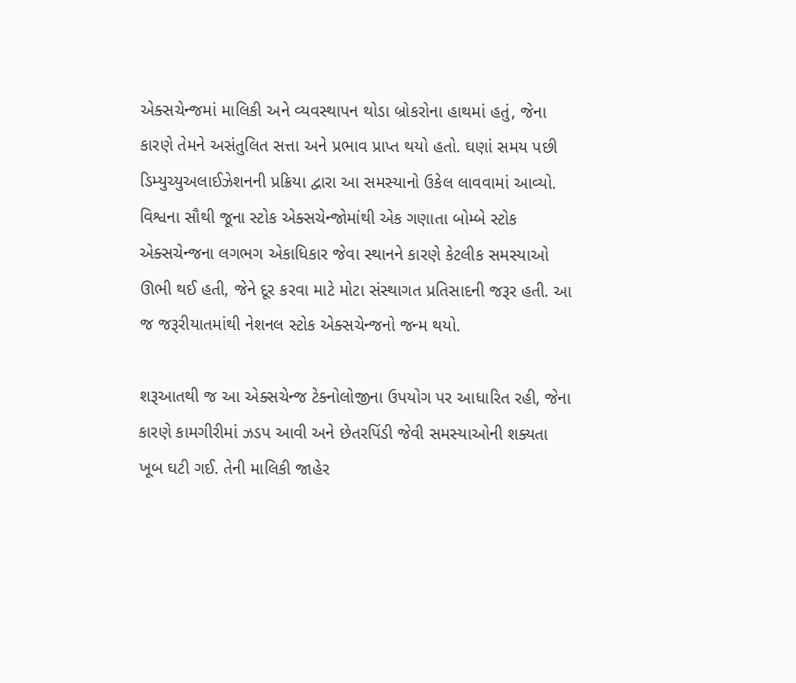એક્સચેન્જમાં માલિકી અને વ્યવસ્થાપન થોડા બ્રોકરોના હાથમાં હતું, જેના કારણે તેમને અસંતુલિત સત્તા અને પ્રભાવ પ્રાપ્ત થયો હતો. ઘણાં સમય પછી ડિમ્યુચ્યુઅલાઈઝેશનની પ્રક્રિયા દ્વારા આ સમસ્યાનો ઉકેલ લાવવામાં આવ્યો. વિશ્વના સૌથી જૂના સ્ટોક એક્સચેન્જોમાંથી એક ગણાતા બોમ્બે સ્ટોક એક્સચેન્જના લગભગ એકાધિકાર જેવા સ્થાનને કારણે કેટલીક સમસ્યાઓ ઊભી થઈ હતી, જેને દૂર કરવા માટે મોટા સંસ્થાગત પ્રતિસાદની જરૂર હતી. આ જ જરૂરીયાતમાંથી નેશનલ સ્ટોક એક્સચેન્જનો જન્મ થયો.

શરૂઆતથી જ આ એક્સચેન્જ ટેક્નોલોજીના ઉપયોગ પર આધારિત રહી, જેના કારણે કામગીરીમાં ઝડપ આવી અને છેતરપિંડી જેવી સમસ્યાઓની શક્યતા ખૂબ ઘટી ગઈ. તેની માલિકી જાહેર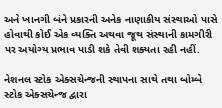અને ખાનગી બંને પ્રકારની અનેક નાણાકીય સંસ્થાઓ પાસે હોવાથી કોઈ એક વ્યક્તિ અથવા જૂથ સંસ્થાની કામગીરી પર અયોગ્ય પ્રભાવ પાડી શકે તેવી શક્યતા રહી નહીં.

નેશનલ સ્ટોક એક્સચેન્જની સ્થાપના સાથે તથા બોમ્બે સ્ટોક એક્સચેન્જ દ્વારા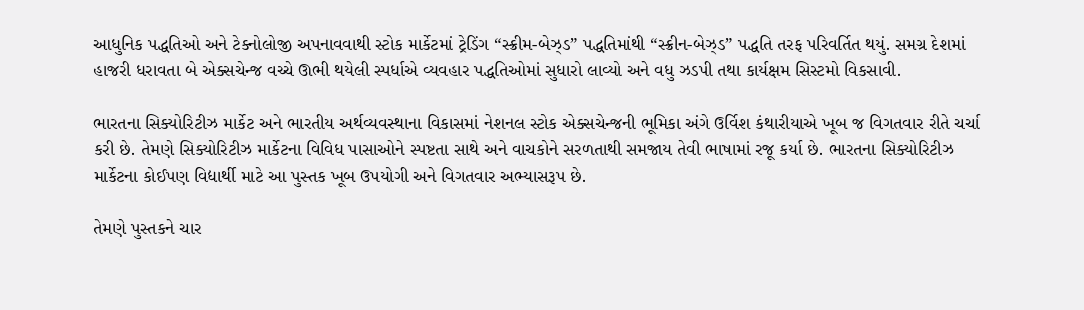આધુનિક પદ્ધતિઓ અને ટેક્નોલોજી અપનાવવાથી સ્ટોક માર્કેટમાં ટ્રેડિંગ “સ્ક્રીમ-બેઝ્ડ” પદ્ધતિમાંથી “સ્ક્રીન-બેઝ્ડ” પદ્ધતિ તરફ પરિવર્તિત થયું. સમગ્ર દેશમાં હાજરી ધરાવતા બે એક્સચેન્જ વચ્ચે ઊભી થયેલી સ્પર્ધાએ વ્યવહાર પદ્ધતિઓમાં સુધારો લાવ્યો અને વધુ ઝડપી તથા કાર્યક્ષમ સિસ્ટમો વિકસાવી.

ભારતના સિક્યોરિટીઝ માર્કેટ અને ભારતીય અર્થવ્યવસ્થાના વિકાસમાં નેશનલ સ્ટોક એક્સચેન્જની ભૂમિકા અંગે ઉર્વિશ કંથારીયાએ ખૂબ જ વિગતવાર રીતે ચર્ચા કરી છે. તેમણે સિક્યોરિટીઝ માર્કેટના વિવિધ પાસાઓને સ્પષ્ટતા સાથે અને વાચકોને સરળતાથી સમજાય તેવી ભાષામાં રજૂ કર્યા છે. ભારતના સિક્યોરિટીઝ માર્કેટના કોઈપણ વિદ્યાર્થી માટે આ પુસ્તક ખૂબ ઉપયોગી અને વિગતવાર અભ્યાસરૂપ છે.

તેમણે પુસ્તકને ચાર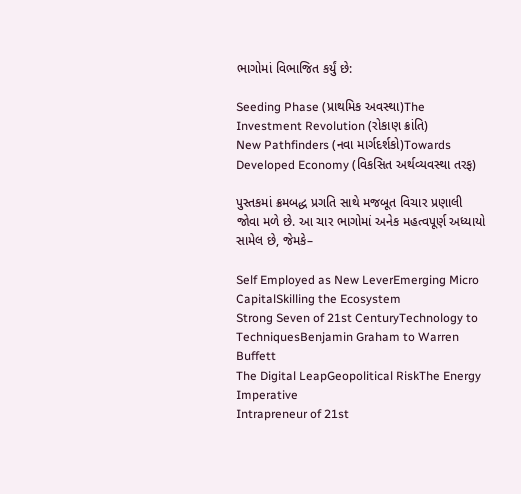ભાગોમાં વિભાજિત કર્યું છે:

Seeding Phase (પ્રાથમિક અવસ્થા)The Investment Revolution (રોકાણ ક્રાંતિ)
New Pathfinders (નવા માર્ગદર્શકો)Towards Developed Economy (વિકસિત અર્થવ્યવસ્થા તરફ)

પુસ્તકમાં ક્રમબદ્ધ પ્રગતિ સાથે મજબૂત વિચાર પ્રણાલી જોવા મળે છે. આ ચાર ભાગોમાં અનેક મહત્વપૂર્ણ અધ્યાયો સામેલ છે, જેમકે–

Self Employed as New LeverEmerging Micro CapitalSkilling the Ecosystem
Strong Seven of 21st CenturyTechnology to TechniquesBenjamin Graham to Warren Buffett
The Digital LeapGeopolitical RiskThe Energy Imperative
Intrapreneur of 21st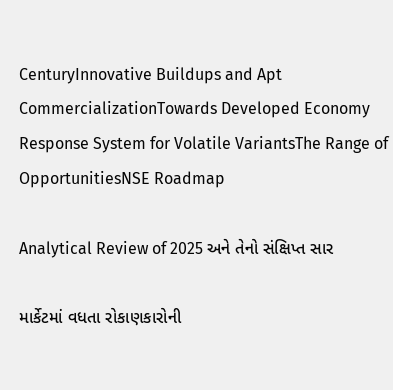CenturyInnovative Buildups and Apt CommercializationTowards Developed Economy
Response System for Volatile VariantsThe Range of OpportunitiesNSE Roadmap

Analytical Review of 2025 અને તેનો સંક્ષિપ્ત સાર

માર્કેટમાં વધતા રોકાણકારોની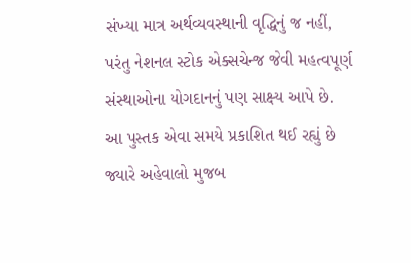સંખ્યા માત્ર અર્થવ્યવસ્થાની વૃદ્ધિનું જ નહીં, પરંતુ નેશનલ સ્ટોક એક્સચેન્જ જેવી મહત્વપૂર્ણ સંસ્થાઓના યોગદાનનું પણ સાક્ષ્ય આપે છે. આ પુસ્તક એવા સમયે પ્રકાશિત થઈ રહ્યું છે જ્યારે અહેવાલો મુજબ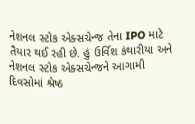નેશનલ સ્ટોક એક્સચેન્જ તેના IPO માટે તૈયાર થઈ રહી છે. હું ઉર્વિશ કંથારીયા અને નેશનલ સ્ટોક એક્સચેન્જને આગામી દિવસોમાં શ્રેષ્ઠ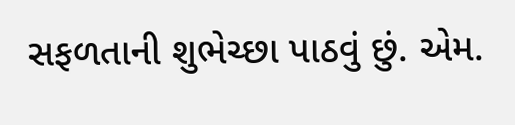સફળતાની શુભેચ્છા પાઠવું છું. એમ.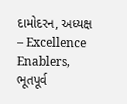દામોદરન, અધ્યક્ષ – Excellence Enablers, ભૂતપૂર્વ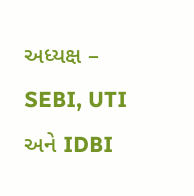અધ્યક્ષ – SEBI, UTI અને IDBI